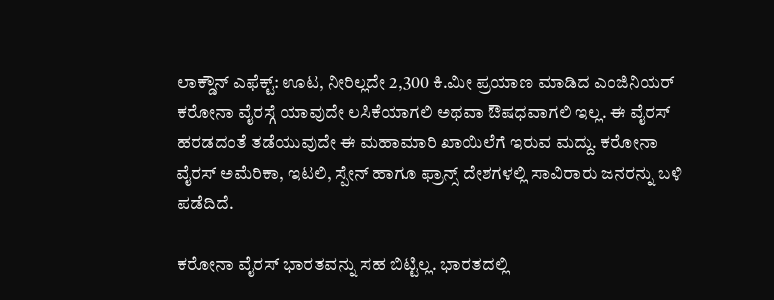ಲಾಕ್ಡೌನ್ ಎಫೆಕ್ಟ್: ಊಟ, ನೀರಿಲ್ಲದೇ 2,300 ಕಿ.ಮೀ ಪ್ರಯಾಣ ಮಾಡಿದ ಎಂಜಿನಿಯರ್
ಕರೋನಾ ವೈರಸ್ಗೆ ಯಾವುದೇ ಲಸಿಕೆಯಾಗಲಿ ಅಥವಾ ಔಷಧವಾಗಲಿ ಇಲ್ಲ. ಈ ವೈರಸ್ ಹರಡದಂತೆ ತಡೆಯುವುದೇ ಈ ಮಹಾಮಾರಿ ಖಾಯಿಲೆಗೆ ಇರುವ ಮದ್ದು. ಕರೋನಾ ವೈರಸ್ ಅಮೆರಿಕಾ, ಇಟಲಿ, ಸ್ಪೇನ್ ಹಾಗೂ ಫ್ರಾನ್ಸ್ ದೇಶಗಳಲ್ಲಿ ಸಾವಿರಾರು ಜನರನ್ನು ಬಳಿ ಪಡೆದಿದೆ.

ಕರೋನಾ ವೈರಸ್ ಭಾರತವನ್ನು ಸಹ ಬಿಟ್ಟಿಲ್ಲ. ಭಾರತದಲ್ಲಿ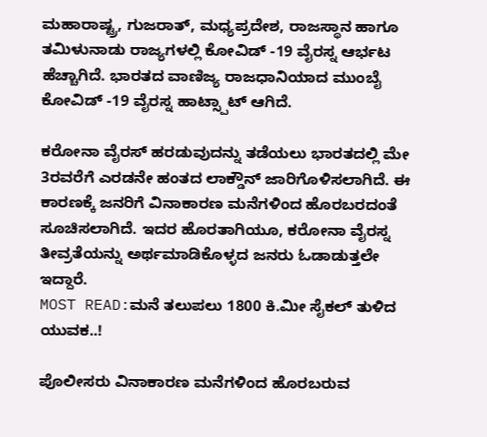ಮಹಾರಾಷ್ಟ್ರ, ಗುಜರಾತ್, ಮಧ್ಯಪ್ರದೇಶ, ರಾಜಸ್ಥಾನ ಹಾಗೂ ತಮಿಳುನಾಡು ರಾಜ್ಯಗಳಲ್ಲಿ ಕೋವಿಡ್ -19 ವೈರಸ್ನ ಆರ್ಭಟ ಹೆಚ್ಚಾಗಿದೆ. ಭಾರತದ ವಾಣಿಜ್ಯ ರಾಜಧಾನಿಯಾದ ಮುಂಬೈ ಕೋವಿಡ್ -19 ವೈರಸ್ನ ಹಾಟ್ಸ್ಪಾಟ್ ಆಗಿದೆ.

ಕರೋನಾ ವೈರಸ್ ಹರಡುವುದನ್ನು ತಡೆಯಲು ಭಾರತದಲ್ಲಿ ಮೇ 3ರವರೆಗೆ ಎರಡನೇ ಹಂತದ ಲಾಕ್ಡೌನ್ ಜಾರಿಗೊಳಿಸಲಾಗಿದೆ. ಈ ಕಾರಣಕ್ಕೆ ಜನರಿಗೆ ವಿನಾಕಾರಣ ಮನೆಗಳಿಂದ ಹೊರಬರದಂತೆ ಸೂಚಿಸಲಾಗಿದೆ. ಇದರ ಹೊರತಾಗಿಯೂ, ಕರೋನಾ ವೈರಸ್ನ ತೀವ್ರತೆಯನ್ನು ಅರ್ಥಮಾಡಿಕೊಳ್ಳದ ಜನರು ಓಡಾಡುತ್ತಲೇ ಇದ್ದಾರೆ.
MOST READ:ಮನೆ ತಲುಪಲು 1800 ಕಿ.ಮೀ ಸೈಕಲ್ ತುಳಿದ ಯುವಕ..!

ಪೊಲೀಸರು ವಿನಾಕಾರಣ ಮನೆಗಳಿಂದ ಹೊರಬರುವ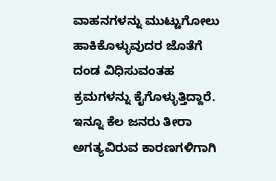ವಾಹನಗಳನ್ನು ಮುಟ್ಟುಗೋಲು ಹಾಕಿಕೊಳ್ಳುವುದರ ಜೊತೆಗೆ ದಂಡ ವಿಧಿಸುವಂತಹ ಕ್ರಮಗಳನ್ನು ಕೈಗೊಳ್ಳುತ್ತಿದ್ದಾರೆ. ಇನ್ನೂ ಕೆಲ ಜನರು ತೀರಾ ಅಗತ್ಯವಿರುವ ಕಾರಣಗಳಿಗಾಗಿ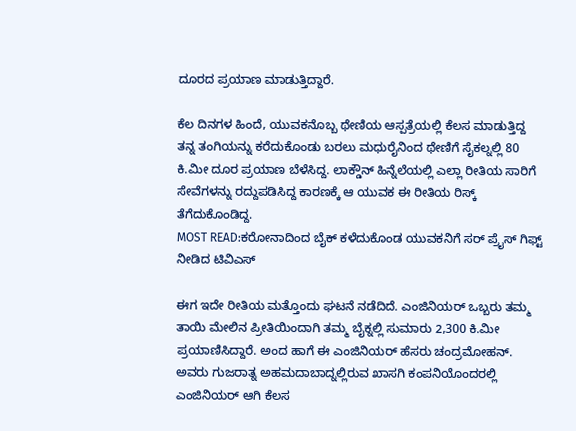ದೂರದ ಪ್ರಯಾಣ ಮಾಡುತ್ತಿದ್ದಾರೆ.

ಕೆಲ ದಿನಗಳ ಹಿಂದೆ, ಯುವಕನೊಬ್ಬ ಥೇಣಿಯ ಆಸ್ಪತ್ರೆಯಲ್ಲಿ ಕೆಲಸ ಮಾಡುತ್ತಿದ್ದ ತನ್ನ ತಂಗಿಯನ್ನು ಕರೆದುಕೊಂಡು ಬರಲು ಮಧುರೈನಿಂದ ಥೇಣಿಗೆ ಸೈಕಲ್ನಲ್ಲಿ 80 ಕಿ.ಮೀ ದೂರ ಪ್ರಯಾಣ ಬೆಳೆಸಿದ್ದ. ಲಾಕ್ಡೌನ್ ಹಿನ್ನೆಲೆಯಲ್ಲಿ ಎಲ್ಲಾ ರೀತಿಯ ಸಾರಿಗೆ ಸೇವೆಗಳನ್ನು ರದ್ದುಪಡಿಸಿದ್ದ ಕಾರಣಕ್ಕೆ ಆ ಯುವಕ ಈ ರೀತಿಯ ರಿಸ್ಕ್ ತೆಗೆದುಕೊಂಡಿದ್ದ.
MOST READ:ಕರೋನಾದಿಂದ ಬೈಕ್ ಕಳೆದುಕೊಂಡ ಯುವಕನಿಗೆ ಸರ್ ಪ್ರೈಸ್ ಗಿಫ್ಟ್ ನೀಡಿದ ಟಿವಿಎಸ್

ಈಗ ಇದೇ ರೀತಿಯ ಮತ್ತೊಂದು ಘಟನೆ ನಡೆದಿದೆ. ಎಂಜಿನಿಯರ್ ಒಬ್ಬರು ತಮ್ಮ ತಾಯಿ ಮೇಲಿನ ಪ್ರೀತಿಯಿಂದಾಗಿ ತಮ್ಮ ಬೈಕ್ನಲ್ಲಿ ಸುಮಾರು 2,300 ಕಿ.ಮೀ ಪ್ರಯಾಣಿಸಿದ್ದಾರೆ. ಅಂದ ಹಾಗೆ ಈ ಎಂಜಿನಿಯರ್ ಹೆಸರು ಚಂದ್ರಮೋಹನ್. ಅವರು ಗುಜರಾತ್ನ ಅಹಮದಾಬಾದ್ನಲ್ಲಿರುವ ಖಾಸಗಿ ಕಂಪನಿಯೊಂದರಲ್ಲಿ ಎಂಜಿನಿಯರ್ ಆಗಿ ಕೆಲಸ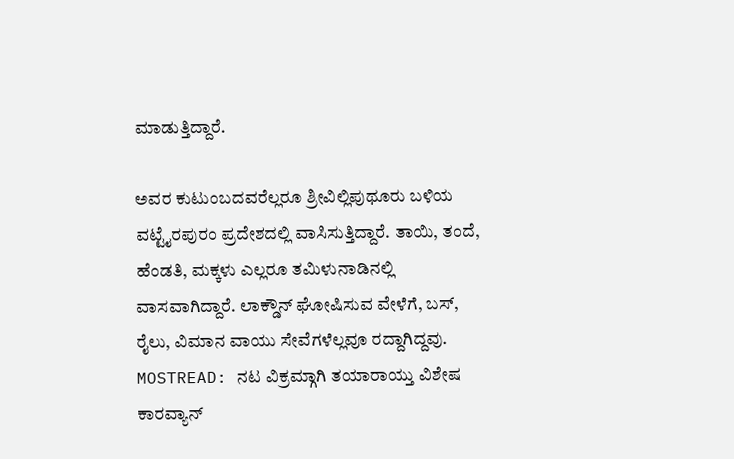ಮಾಡುತ್ತಿದ್ದಾರೆ.

ಅವರ ಕುಟುಂಬದವರೆಲ್ಲರೂ ಶ್ರೀವಿಲ್ಲಿಪುಥೂರು ಬಳಿಯ ವಟ್ಟೈರಪುರಂ ಪ್ರದೇಶದಲ್ಲಿ ವಾಸಿಸುತ್ತಿದ್ದಾರೆ. ತಾಯಿ, ತಂದೆ, ಹೆಂಡತಿ, ಮಕ್ಕಳು ಎಲ್ಲರೂ ತಮಿಳುನಾಡಿನಲ್ಲಿ ವಾಸವಾಗಿದ್ದಾರೆ. ಲಾಕ್ಡೌನ್ ಘೋಷಿಸುವ ವೇಳೆಗೆ, ಬಸ್, ರೈಲು, ವಿಮಾನ ವಾಯು ಸೇವೆಗಳೆಲ್ಲವೂ ರದ್ದಾಗಿದ್ದವು.
MOSTREAD: ನಟ ವಿಕ್ರಮ್ಗಾಗಿ ತಯಾರಾಯ್ತು ವಿಶೇಷ ಕಾರವ್ಯಾನ್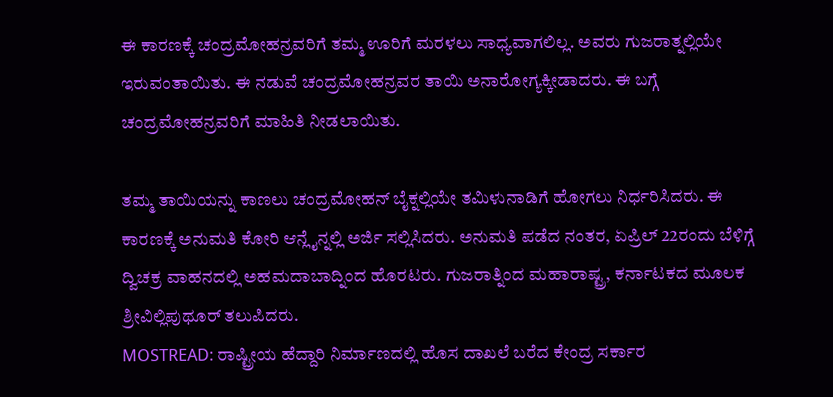ಈ ಕಾರಣಕ್ಕೆ ಚಂದ್ರಮೋಹನ್ರವರಿಗೆ ತಮ್ಮ ಊರಿಗೆ ಮರಳಲು ಸಾಧ್ಯವಾಗಲಿಲ್ಲ. ಅವರು ಗುಜರಾತ್ನಲ್ಲಿಯೇ ಇರುವಂತಾಯಿತು. ಈ ನಡುವೆ ಚಂದ್ರಮೋಹನ್ರವರ ತಾಯಿ ಅನಾರೋಗ್ಯಕ್ಕೀಡಾದರು. ಈ ಬಗ್ಗೆ ಚಂದ್ರಮೋಹನ್ರವರಿಗೆ ಮಾಹಿತಿ ನೀಡಲಾಯಿತು.

ತಮ್ಮ ತಾಯಿಯನ್ನು ಕಾಣಲು ಚಂದ್ರಮೋಹನ್ ಬೈಕ್ನಲ್ಲಿಯೇ ತಮಿಳುನಾಡಿಗೆ ಹೋಗಲು ನಿರ್ಧರಿಸಿದರು. ಈ ಕಾರಣಕ್ಕೆ ಅನುಮತಿ ಕೋರಿ ಆನ್ಲೈನ್ನಲ್ಲಿ ಅರ್ಜಿ ಸಲ್ಲಿಸಿದರು. ಅನುಮತಿ ಪಡೆದ ನಂತರ, ಏಪ್ರಿಲ್ 22ರಂದು ಬೆಳಿಗ್ಗೆ ದ್ವಿಚಕ್ರ ವಾಹನದಲ್ಲಿ ಅಹಮದಾಬಾದ್ನಿಂದ ಹೊರಟರು. ಗುಜರಾತ್ನಿಂದ ಮಹಾರಾಷ್ಟ್ರ, ಕರ್ನಾಟಕದ ಮೂಲಕ ಶ್ರೀವಿಲ್ಲಿಪುಥೂರ್ ತಲುಪಿದರು.
MOSTREAD: ರಾಷ್ಟ್ರೀಯ ಹೆದ್ದಾರಿ ನಿರ್ಮಾಣದಲ್ಲಿ ಹೊಸ ದಾಖಲೆ ಬರೆದ ಕೇಂದ್ರ ಸರ್ಕಾರ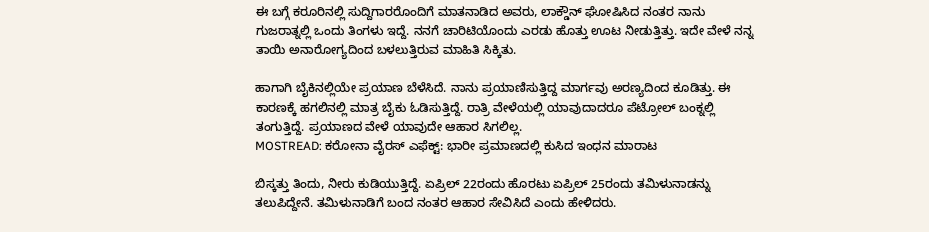ಈ ಬಗ್ಗೆ ಕರೂರಿನಲ್ಲಿ ಸುದ್ದಿಗಾರರೊಂದಿಗೆ ಮಾತನಾಡಿದ ಅವರು, ಲಾಕ್ಡೌನ್ ಘೋಷಿಸಿದ ನಂತರ ನಾನು ಗುಜರಾತ್ನಲ್ಲಿ ಒಂದು ತಿಂಗಳು ಇದ್ದೆ. ನನಗೆ ಚಾರಿಟಿಯೊಂದು ಎರಡು ಹೊತ್ತು ಊಟ ನೀಡುತ್ತಿತ್ತು. ಇದೇ ವೇಳೆ ನನ್ನ ತಾಯಿ ಅನಾರೋಗ್ಯದಿಂದ ಬಳಲುತ್ತಿರುವ ಮಾಹಿತಿ ಸಿಕ್ಕಿತು.

ಹಾಗಾಗಿ ಬೈಕಿನಲ್ಲಿಯೇ ಪ್ರಯಾಣ ಬೆಳೆಸಿದೆ. ನಾನು ಪ್ರಯಾಣಿಸುತ್ತಿದ್ದ ಮಾರ್ಗವು ಅರಣ್ಯದಿಂದ ಕೂಡಿತ್ತು. ಈ ಕಾರಣಕ್ಕೆ ಹಗಲಿನಲ್ಲಿ ಮಾತ್ರ ಬೈಕು ಓಡಿಸುತ್ತಿದ್ದೆ. ರಾತ್ರಿ ವೇಳೆಯಲ್ಲಿ ಯಾವುದಾದರೂ ಪೆಟ್ರೋಲ್ ಬಂಕ್ನಲ್ಲಿ ತಂಗುತ್ತಿದ್ದೆ. ಪ್ರಯಾಣದ ವೇಳೆ ಯಾವುದೇ ಆಹಾರ ಸಿಗಲಿಲ್ಲ.
MOSTREAD: ಕರೋನಾ ವೈರಸ್ ಎಫೆಕ್ಟ್: ಭಾರೀ ಪ್ರಮಾಣದಲ್ಲಿ ಕುಸಿದ ಇಂಧನ ಮಾರಾಟ

ಬಿಸ್ಕತ್ತು ತಿಂದು, ನೀರು ಕುಡಿಯುತ್ತಿದ್ದೆ. ಏಪ್ರಿಲ್ 22ರಂದು ಹೊರಟು ಏಪ್ರಿಲ್ 25ರಂದು ತಮಿಳುನಾಡನ್ನು ತಲುಪಿದ್ದೇನೆ. ತಮಿಳುನಾಡಿಗೆ ಬಂದ ನಂತರ ಆಹಾರ ಸೇವಿಸಿದೆ ಎಂದು ಹೇಳಿದರು.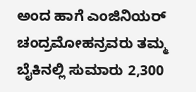ಅಂದ ಹಾಗೆ ಎಂಜಿನಿಯರ್ ಚಂದ್ರಮೋಹನ್ರವರು ತಮ್ಮ ಬೈಕಿನಲ್ಲಿ ಸುಮಾರು 2,300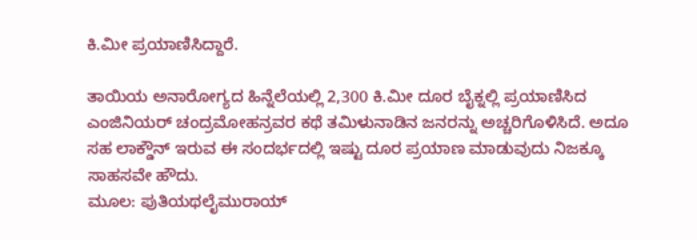ಕಿ.ಮೀ ಪ್ರಯಾಣಿಸಿದ್ದಾರೆ.

ತಾಯಿಯ ಅನಾರೋಗ್ಯದ ಹಿನ್ನೆಲೆಯಲ್ಲಿ 2,300 ಕಿ.ಮೀ ದೂರ ಬೈಕ್ನಲ್ಲಿ ಪ್ರಯಾಣಿಸಿದ ಎಂಜಿನಿಯರ್ ಚಂದ್ರಮೋಹನ್ರವರ ಕಥೆ ತಮಿಳುನಾಡಿನ ಜನರನ್ನು ಅಚ್ಚರಿಗೊಳಿಸಿದೆ. ಅದೂ ಸಹ ಲಾಕ್ಡೌನ್ ಇರುವ ಈ ಸಂದರ್ಭದಲ್ಲಿ ಇಷ್ಟು ದೂರ ಪ್ರಯಾಣ ಮಾಡುವುದು ನಿಜಕ್ಕೂ ಸಾಹಸವೇ ಹೌದು.
ಮೂಲ: ಪುತಿಯಥಲೈಮುರಾಯ್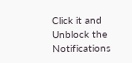Click it and Unblock the Notifications